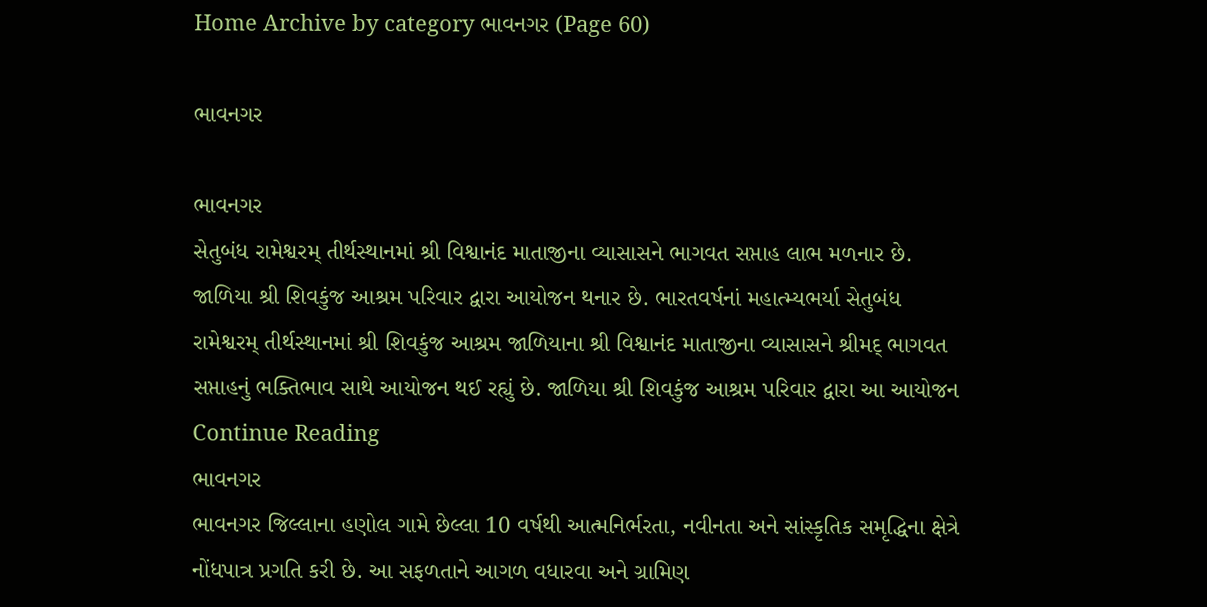Home Archive by category ભાવનગર (Page 60)

ભાવનગર

ભાવનગર
સેતુબંધ રામેશ્વરમ્ તીર્થસ્થાનમાં શ્રી વિશ્વાનંદ માતાજીના વ્યાસાસને ભાગવત સપ્તાહ લાભ મળનાર છે. જાળિયા શ્રી શિવકુંજ આશ્રમ પરિવાર દ્વારા આયોજન થનાર છે. ભારતવર્ષનાં મહાત્મ્યભર્યા સેતુબંધ રામેશ્વરમ્ તીર્થસ્થાનમાં શ્રી શિવકુંજ આશ્રમ જાળિયાના શ્રી વિશ્વાનંદ માતાજીના વ્યાસાસને શ્રીમદ્ ભાગવત સપ્તાહનું ભક્તિભાવ સાથે આયોજન થઈ રહ્યું છે. જાળિયા શ્રી શિવકુંજ આશ્રમ પરિવાર દ્વારા આ આયોજન Continue Reading
ભાવનગર
ભાવનગર જિલ્લાના હણોલ ગામે છેલ્લા 10 વર્ષથી આત્મનિર્ભરતા, નવીનતા અને સાંસ્કૃતિક સમૃદ્ધિના ક્ષેત્રે નોંધપાત્ર પ્રગતિ કરી છે. આ સફળતાને આગળ વધારવા અને ગ્રામિણ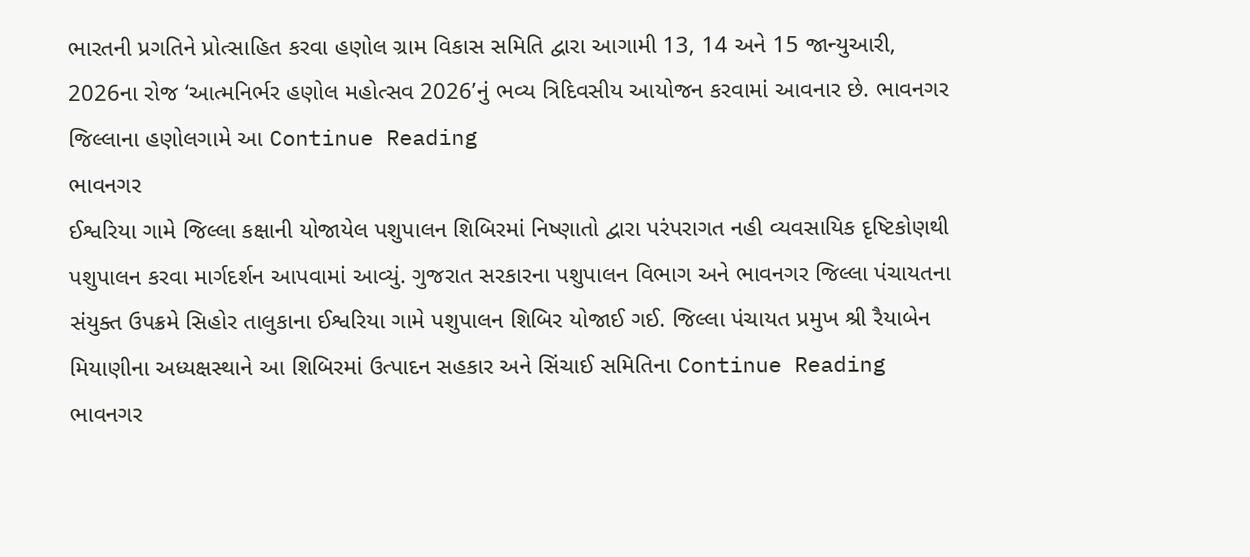ભારતની પ્રગતિને પ્રોત્સાહિત કરવા હણોલ ગ્રામ વિકાસ સમિતિ દ્વારા આગામી 13, 14 અને 15 જાન્યુઆરી, 2026ના રોજ ‘આત્મનિર્ભર હણોલ મહોત્સવ 2026’નું ભવ્ય ત્રિદિવસીય આયોજન કરવામાં આવનાર છે. ભાવનગર જિલ્લાના હણોલગામે આ Continue Reading
ભાવનગર
ઈશ્વરિયા ગામે જિલ્લા કક્ષાની યોજાયેલ પશુપાલન શિબિરમાં નિષ્ણાતો દ્વારા પરંપરાગત નહી વ્યવસાયિક દૃષ્ટિકોણથી પશુપાલન કરવા માર્ગદર્શન આપવામાં આવ્યું. ગુજરાત સરકારના પશુપાલન વિભાગ અને ભાવનગર જિલ્લા પંચાયતના સંયુક્ત ઉપક્રમે સિહોર તાલુકાના ઈશ્વરિયા ગામે પશુપાલન શિબિર યોજાઈ ગઈ. જિલ્લા પંચાયત પ્રમુખ શ્રી રૈયાબેન મિયાણીના અધ્યક્ષસ્થાને આ શિબિરમાં ઉત્પાદન સહકાર અને સિંચાઈ સમિતિના Continue Reading
ભાવનગર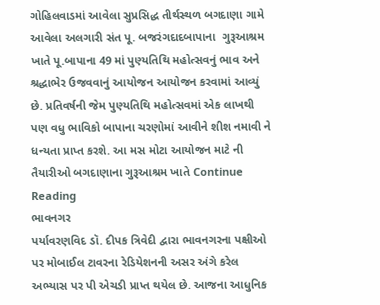ગોહિલવાડમાં આવેલા સુપ્રસિદ્ધ તીર્થસ્થળ બગદાણા ગામે આવેલા અલગારી સંત પૂ. બજરંગદાદબાપાના  ગુરૂઆશ્રમ ખાતે પૂ.બાપાના 49 માં પુણ્યતિથિ મહોત્સવનું ભાવ અને શ્રદ્ધાભેર ઉજવવાનું આયોજન આયોજન કરવામાં આવ્યું છે. પ્રતિવર્ષની જેમ પુણ્યતિથિ મહોત્સવમાં એક લાખથી પણ વધુ ભાવિકો બાપાના ચરણોમાં આવીને શીશ નમાવી ને ધન્યતા પ્રાપ્ત કરશે. આ મસ મોટા આયોજન માટે ની તૈયારીઓ બગદાણાના ગુરૂઆશ્રમ ખાતે Continue Reading
ભાવનગર
પર્યાવરણવિદ ડૉ. દીપક ત્રિવેદી દ્વારા ભાવનગરના પક્ષીઓ પર મોબાઈલ ટાવરના રેડિયેશનની અસર અંગે કરેલ અભ્યાસ પર પી એચડી પ્રાપ્ત થયેલ છે. આજના આધુનિક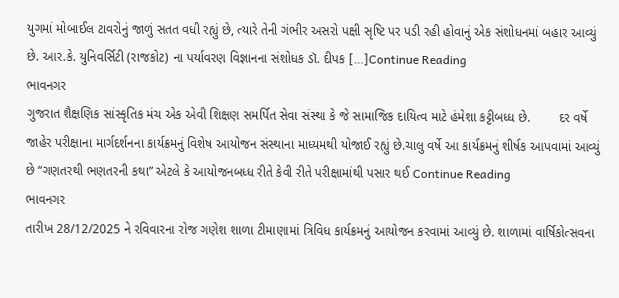યુગમાં મોબાઈલ ટાવરોનું જાળું સતત વધી રહ્યું છે, ત્યારે તેની ગંભીર અસરો પક્ષી સૃષ્ટિ પર પડી રહી હોવાનું એક સંશોધનમાં બહાર આવ્યું છે. આર.કે. યુનિવર્સિટી (રાજકોટ) ના પર્યાવરણ વિજ્ઞાનના સંશોધક ડૉ. દીપક […]Continue Reading
ભાવનગર
ગુજરાત શૈક્ષણિક સાંસ્કૃતિક મંચ એક એવી શિક્ષણ સમર્પિત સેવા સંસ્થા કે જે સામાજિક દાયિત્વ માટે હંમેશા કટ્ટીબધ્ધ છે.        દર વર્ષે જાહેર પરીક્ષાના માર્ગદર્શનના કાર્યક્રમનું વિશેષ આયોજન સંસ્થાના માધ્યમથી યોજાઈ રહ્યું છે.ચાલુ વર્ષે આ કાર્યક્રમનું શીર્ષક આપવામાં આવ્યું છે “ગણતરથી ભણતરની કથા” એટલે કે આયોજનબધ્ધ રીતે કેવી રીતે પરીક્ષામાંથી પસાર થઈ Continue Reading
ભાવનગર
તારીખ 28/12/2025 ને રવિવારના રોજ ગણેશ શાળા ટીમાણામાં ત્રિવિધ કાર્યક્રમનું આયોજન કરવામાં આવ્યું છે. શાળામાં વાર્ષિકોત્સવના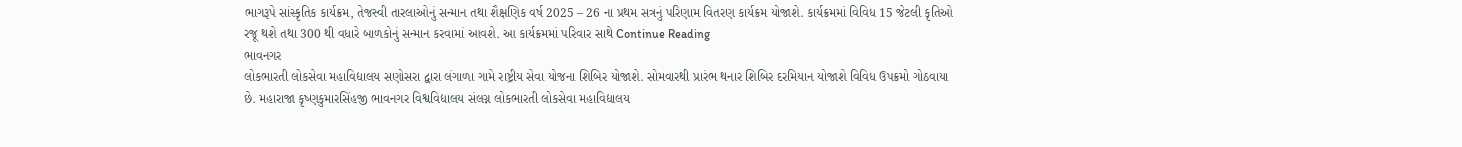ભાગરૂપે સાંસ્કૃતિક કાર્યક્રમ, તેજસ્વી તારલાઓનું સન્માન તથા શૈક્ષણિક વર્ષ 2025 – 26 ના પ્રથમ સત્રનું પરિણામ વિતરણ કાર્યક્રમ યોજાશે. કાર્યક્રમમાં વિવિધ 15 જેટલી કૃતિઓ રજૂ થશે તથા 300 થી વધારે બાળકોનું સન્માન કરવામાં આવશે. આ કાર્યક્રમમાં પરિવાર સાથે Continue Reading
ભાવનગર
લોકભારતી લોકસેવા મહાવિદ્યાલય સણોસરા દ્વારા લંગાળા ગામે રાષ્ટ્રીય સેવા યોજના શિબિર યોજાશે. સોમવારથી પ્રારંભ થનાર શિબિર દરમિયાન યોજાશે વિવિધ ઉપક્રમો ગોઠવાયા છે. મહારાજા કૃષ્ણકુમારસિંહજી ભાવનગર વિશ્વવિદ્યાલય સંલગ્ન લોકભારતી લોકસેવા મહાવિદ્યાલય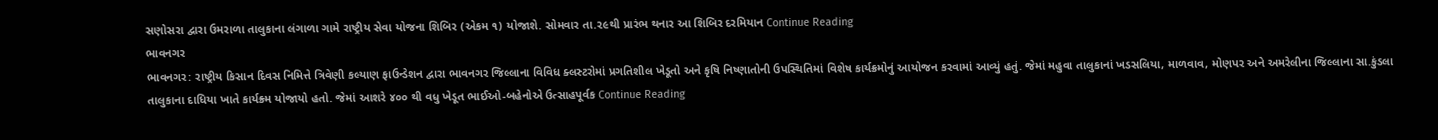સણોસરા દ્વારા ઉમરાળા તાલુકાના લંગાળા ગામે રાષ્ટ્રીય સેવા યોજના શિબિર (એકમ ૧) યોજાશે. સોમવાર તા.૨૯થી પ્રારંભ થનાર આ શિબિર દરમિયાન Continue Reading
ભાવનગર
ભાવનગર: રાષ્ટ્રીય કિસાન દિવસ નિમિત્તે ત્રિવેણી કલ્યાણ ફાઉન્ડેશન દ્વારા ભાવનગર જિલ્લાના વિવિધ ક્લસ્ટરોમાં પ્રગતિશીલ ખેડૂતો અને કૃષિ નિષ્ણાતોની ઉપસ્થિતિમાં વિશેષ કાર્યક્રમોનું આયોજન કરવામાં આવ્યું હતું. જેમાં મહુવા તાલુકાનાં ખડસલિયા, માળવાવ, મોણપર અને અમરેલીના જિલ્લાના સા.કુંડલા તાલુકાના દાધિયા ખાતે કાર્યક્ર્મ યોજાયો હતો. જેમાં આશરે ૪૦૦ થી વધુ ખેડૂત ભાઈઓ-બહેનોએ ઉત્સાહપૂર્વક Continue Reading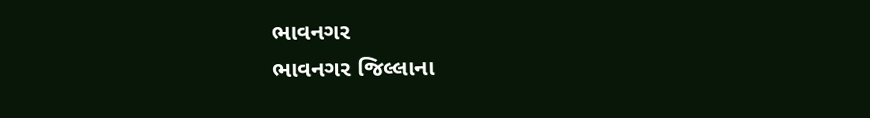ભાવનગર
ભાવનગર જિલ્લાના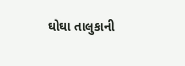ઘોઘા તાલુકાની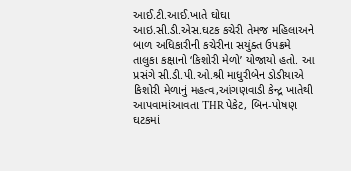આઈ.ટી.આઈ.ખાતે ઘોઘા આઇ.સી.ડી.એસ.ઘટક કચેરી તેમજ મહિલાઅને બાળ અધિકારીની કચેરીના સયુંક્ત ઉપક્રમે તાલુકા કક્ષાનો ‘કિશોરી મેળો’ યોજાયો હતો. આ પ્રસંગે સી.ડી.પી.ઓ.શ્રી માધુરીબેન ડોડીયાએ કિશોરી મેળાનું મહત્વ,આંગણવાડી કેન્દ્ર ખાતેથી આપવામાંઆવતા THR પેકેટ‌, બિન-પોષણ ઘટકમાં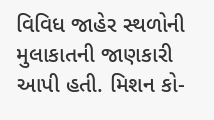વિવિધ જાહેર સ્થળોની મુલાકાતની જાણકારી આપી હતી. મિશન કો-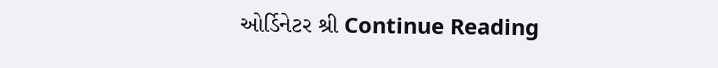ઓર્ડિનેટર શ્રી Continue Reading